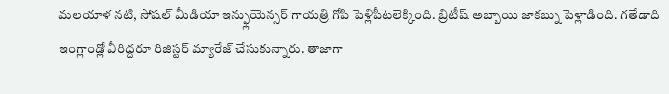మలయాళ నటి, సోషల్ మీడియా ఇన్ఫ్లుయెన్సర్ గాయత్రి గోపి పెళ్లిపీటలెక్కింది. బ్రిటీష్ అబ్బాయి జాకబ్ను పెళ్లాడింది. గతేడాది ఇంగ్లాండ్లో వీరిద్దరూ రిజిస్టర్ మ్యారేజ్ చేసుకున్నారు. తాజాగా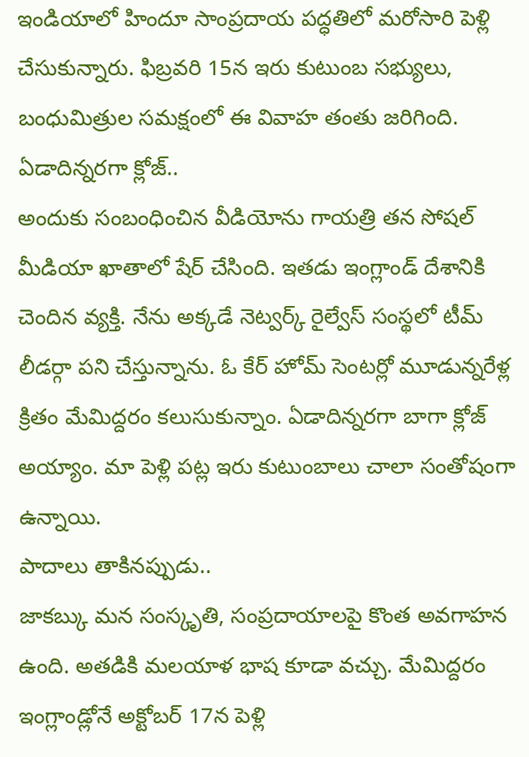ఇండియాలో హిందూ సాంప్రదాయ పద్ధతిలో మరోసారి పెళ్లి చేసుకున్నారు. ఫిబ్రవరి 15న ఇరు కుటుంబ సభ్యులు, బంధుమిత్రుల సమక్షంలో ఈ వివాహ తంతు జరిగింది.
ఏడాదిన్నరగా క్లోజ్..
అందుకు సంబంధించిన వీడియోను గాయత్రి తన సోషల్ మీడియా ఖాతాలో షేర్ చేసింది. ఇతడు ఇంగ్లాండ్ దేశానికి చెందిన వ్యక్తి. నేను అక్కడే నెట్వర్క్ రైల్వేస్ సంస్థలో టీమ్ లీడర్గా పని చేస్తున్నాను. ఓ కేర్ హోమ్ సెంటర్లో మూడున్నరేళ్ల క్రితం మేమిద్దరం కలుసుకున్నాం. ఏడాదిన్నరగా బాగా క్లోజ్ అయ్యాం. మా పెళ్లి పట్ల ఇరు కుటుంబాలు చాలా సంతోషంగా ఉన్నాయి.
పాదాలు తాకినప్పుడు..
జాకబ్కు మన సంస్కృతి, సంప్రదాయాలపై కొంత అవగాహన ఉంది. అతడికి మలయాళ భాష కూడా వచ్చు. మేమిద్దరం ఇంగ్లాండ్లోనే అక్టోబర్ 17న పెళ్లి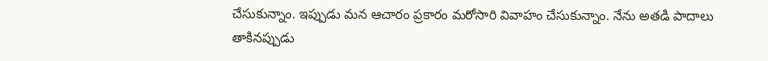చేసుకున్నాం. ఇప్పుడు మన ఆచారం ప్రకారం మరోసారి వివాహం చేసుకున్నాం. నేను అతడి పాదాలు తాకినప్పుడు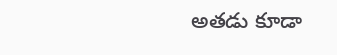అతడు కూడా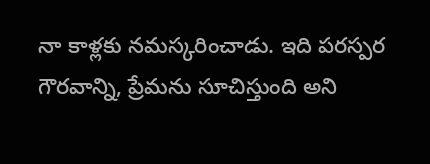నా కాళ్లకు నమస్కరించాడు. ఇది పరస్పర గౌరవాన్ని, ప్రేమను సూచిస్తుంది అని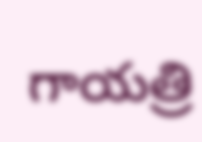గాయత్రి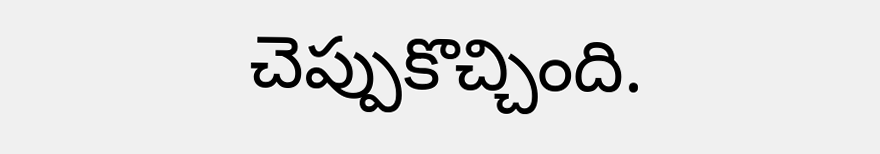చెప్పుకొచ్చింది.